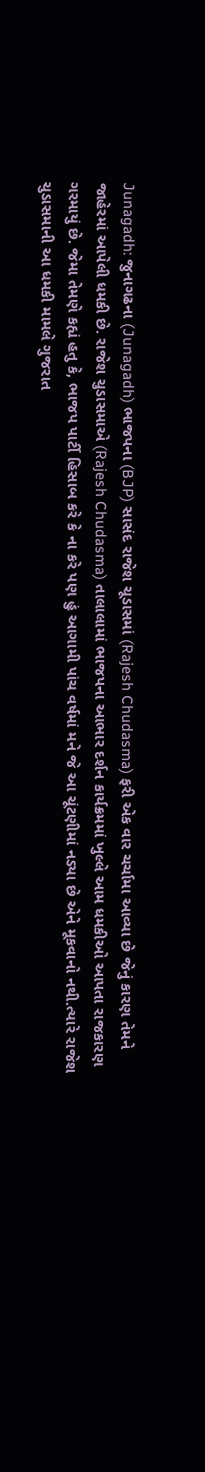Junagadh: જુનાગઢના (Junagadh) ભાજપના (BJP) સાસંદ રાજેશ ચૂડાસમાં (Rajesh Chudasma) ફરી એક વાર ચર્ચામા આવ્યા છે જેનું કારણ તેમને જાહેરમાં આપેલી ધમકી છે. રાજેશ ચુડાસમાએ (Rajesh Chudasma) તાલાલામાં ભાજપના આભાર દર્શન કાર્યક્રમમાં ખુલ્લે આમ ધમકીઓ આપતા રાજકારણ ગરમાયું છે. જેમા તેમણે કહ્યં હતુ કે, ભાજપ પાર્ટી હિસાબ કરે કે ના કરે પણ હું આગામી પાંચ વર્ષમાં મને જે આ ચૂંટણીમાં નડ્યા છે એને મૂકવાનો નથી.ત્યારે રાજેશ ચુડાસમાની આ ધમકી મામલે ગુજરાત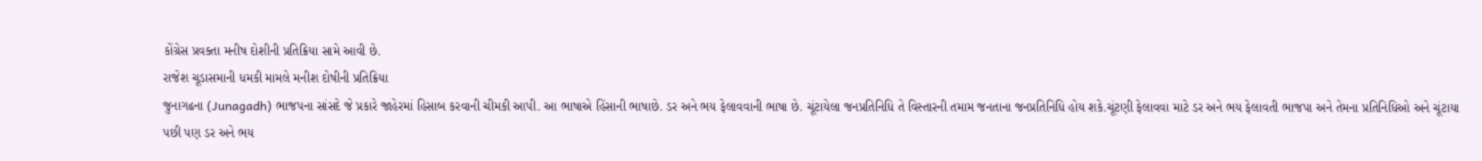કોંગ્રેસ પ્રવક્તા મનીષ દોશીની પ્રતિક્રિયા સામે આવી છે.
રાજેશ ચૂડાસમાની ધમકી મામલે મનીશ દોષીની પ્રતિક્રિયા
જુનાગઢના (Junagadh) ભાજપના સાંસદે જે પ્રકારે જાહેરમાં હિસાબ કરવાની ચીમકી આપી. આ ભાષાએ હિંસાની ભાષાછે. ડર અને ભય ફેલાવવાની ભાષા છે. ચૂંટાયેલા જનપ્રતિનિધિ તે વિસ્તારની તમામ જનતાના જનપ્રતિનિધિ હોય શકે.ચૂંટણી ફેલાવવા માટે ડર અને ભય ફેલાવતી ભાજપા અને તેમના પ્રતિનિધિઓ અને ચૂંટાયા પછી પણ ડર અને ભય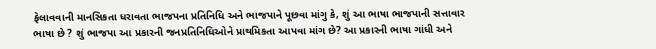ફેલાવવાની માનસિકતા ધરાવતા ભાજપના પ્રતિનિધિ અને ભાજપાને પૂછવા માંગુ કે, શું આ ભાષા ભાજપાની સત્તાવાર ભાષા છે ? શું ભાજપા આ પ્રકારની જનપ્રતિનિધિઓને પ્રાથમિકતા આપવા માંગ છે? આ પ્રકારની ભાષા ગાંધી અને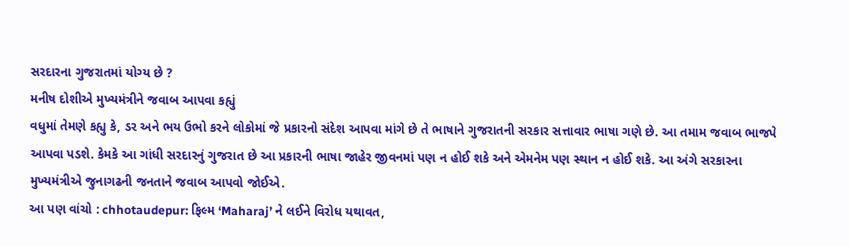સરદારના ગુજરાતમાં યોગ્ય છે ?
મનીષ દોશીએ મુખ્યમંત્રીને જવાબ આપવા કહ્યું
વધુમાં તેમણે કહ્યુ કે, ડર અને ભય ઉભો કરને લોકોમાં જે પ્રકારનો સંદેશ આપવા માંગે છે તે ભાષાને ગુજરાતની સરકાર સત્તાવાર ભાષા ગણે છે. આ તમામ જવાબ ભાજપે આપવા પડશે. કેમકે આ ગાંધી સરદારનું ગુજરાત છે આ પ્રકારની ભાષા જાહેર જીવનમાં પણ ન હોઈ શકે અને એમનેમ પણ સ્થાન ન હોઈ શકે. આ અંગે સરકારના મુખ્યમંત્રીએ જુનાગઢની જનતાને જવાબ આપવો જોઈએ.
આ પણ વાંચો : chhotaudepur: ફિલ્મ ‘Maharaj’ ને લઈને વિરોધ યથાવત,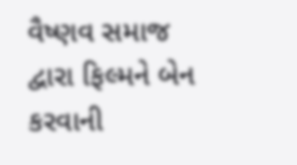વૈષ્ણવ સમાજ દ્વારા ફિલ્મને બેન કરવાની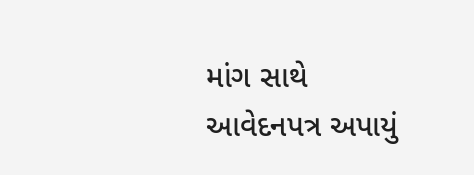માંગ સાથે આવેદનપત્ર અપાયું